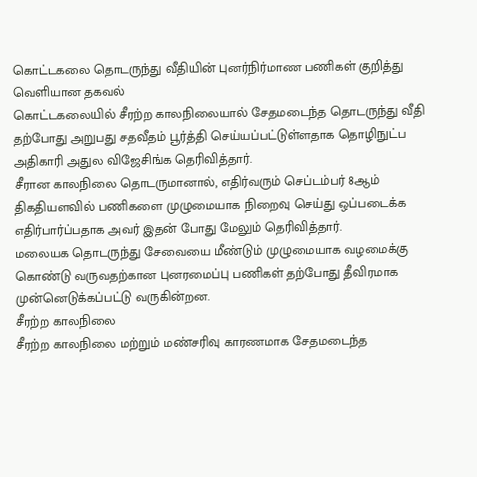கொட்டகலை தொடருந்து வீதியின் புனர்நிர்மாண பணிகள் குறித்து வெளியான தகவல்
கொட்டகலையில் சீரற்ற காலநிலையால் சேதமடைந்த தொடருந்து வீதி தற்போது அறுபது சதவீதம் பூர்த்தி செய்யப்பட்டுள்ளதாக தொழிநுட்ப அதிகாரி அதுல விஜேசிங்க தெரிவித்தார்.
சீரான காலநிலை தொடருமானால், எதிர்வரும் செப்டம்பர் 8ஆம் திகதியளவில் பணிகளை முழுமையாக நிறைவு செய்து ஒப்படைக்க எதிர்பார்ப்பதாக அவர் இதன் போது மேலும் தெரிவித்தார்.
மலையக தொடருந்து சேவையை மீண்டும் முழுமையாக வழமைக்கு கொண்டு வருவதற்கான புனரமைப்பு பணிகள் தற்போது தீவிரமாக முன்னெடுக்கப்பட்டு வருகின்றன.
சீரற்ற காலநிலை
சீரற்ற காலநிலை மற்றும் மண்சரிவு காரணமாக சேதமடைந்த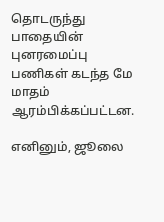தொடருந்து பாதையின் புனரமைப்பு பணிகள் கடந்த மே மாதம் ஆரம்பிக்கப்பட்டன.

எனினும், ஜூலை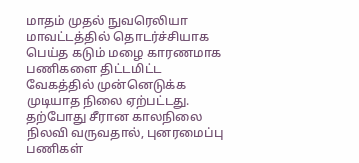மாதம் முதல் நுவரெலியா மாவட்டத்தில் தொடர்ச்சியாக பெய்த கடும் மழை காரணமாக பணிகளை திட்டமிட்ட வேகத்தில் முன்னெடுக்க முடியாத நிலை ஏற்பட்டது.
தற்போது சீரான காலநிலை நிலவி வருவதால், புனரமைப்பு பணிகள்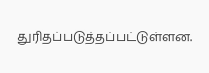துரிதப்படுத்தப்பட்டுள்ளன.